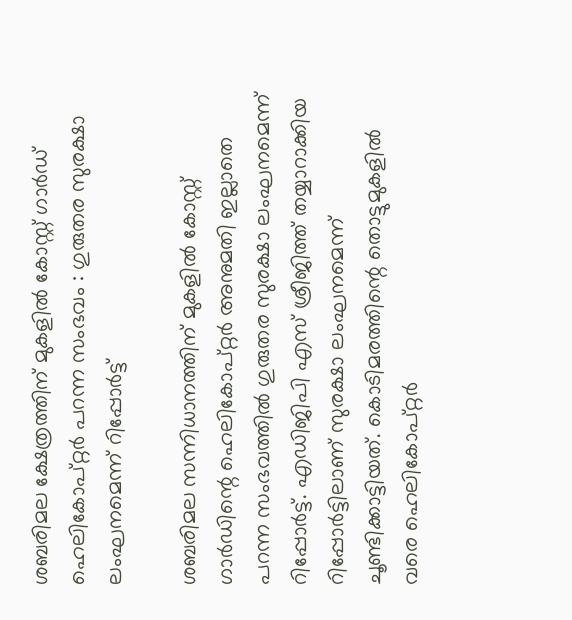ശബരിമല ക്ഷേത്രത്തിന് മുകളിൽ കോസ്റ്റ് ഗാര്‍ഡ് ഹെലികോപ്റ്റര്‍ പറന്ന സംഭവം : ഗുരുതര സുരക്ഷാ ലംഘനമെന്ന് റിപ്പോര്‍ട്ട്

ശബരിമല സന്നിധാനത്തിന് മുകളില്‍ കോസ്റ്റ് ഗാര്‍ഡിന്റെ ഹെലികോപ്റ്റര്‍ അനുമതി ഇല്ലാതെ പറന്ന സംഭവത്തില്‍ ഗുരുതര സുരക്ഷാ ലംഘനമെന്ന് റിപ്പോര്‍ട്ട്. എഡിജിപി എസ് ശ്രീജിത്ത് തയ്യാറാക്കിയ റിപ്പോര്‍ട്ടിലാണ് സുരക്ഷാ ലംഘനമെന്ന് ചൂണ്ടിക്കാട്ടിയത്. കൊടിമരത്തിന്റെ തൊട്ടുമുകളില്‍ വരെ ഹെലികോപ്റ്റര്‍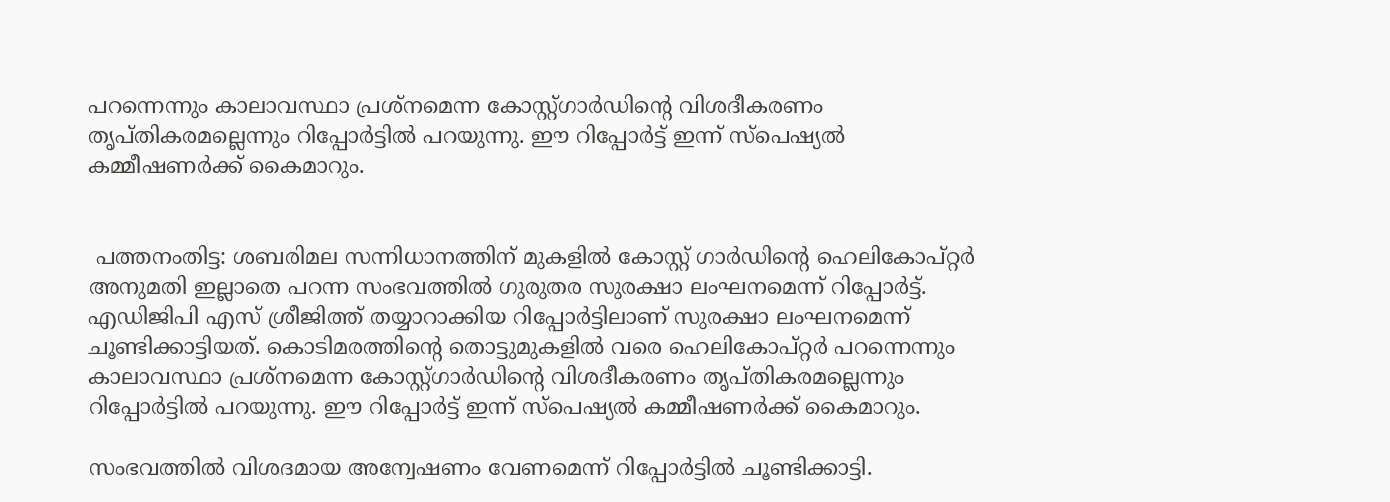പറന്നെന്നും കാലാവസ്ഥാ പ്രശ്‌നമെന്ന കോസ്റ്റ്ഗാര്‍ഡിന്റെ വിശദീകരണം തൃപ്തികരമല്ലെന്നും റിപ്പോര്‍ട്ടില്‍ പറയുന്നു. ഈ റിപ്പോര്‍ട്ട് ഇന്ന് സ്‌പെഷ്യല്‍ കമ്മീഷണര്‍ക്ക് കൈമാറും.


 പത്തനംതിട്ട: ശബരിമല സന്നിധാനത്തിന് മുകളില്‍ കോസ്റ്റ് ഗാര്‍ഡിന്റെ ഹെലികോപ്റ്റര്‍ അനുമതി ഇല്ലാതെ പറന്ന സംഭവത്തില്‍ ഗുരുതര സുരക്ഷാ ലംഘനമെന്ന് റിപ്പോര്‍ട്ട്. എഡിജിപി എസ് ശ്രീജിത്ത് തയ്യാറാക്കിയ റിപ്പോര്‍ട്ടിലാണ് സുരക്ഷാ ലംഘനമെന്ന് ചൂണ്ടിക്കാട്ടിയത്. കൊടിമരത്തിന്റെ തൊട്ടുമുകളില്‍ വരെ ഹെലികോപ്റ്റര്‍ പറന്നെന്നും കാലാവസ്ഥാ പ്രശ്‌നമെന്ന കോസ്റ്റ്ഗാര്‍ഡിന്റെ വിശദീകരണം തൃപ്തികരമല്ലെന്നും റിപ്പോര്‍ട്ടില്‍ പറയുന്നു. ഈ റിപ്പോര്‍ട്ട് ഇന്ന് സ്‌പെഷ്യല്‍ കമ്മീഷണര്‍ക്ക് കൈമാറും.

സംഭവത്തില്‍ വിശദമായ അന്വേഷണം വേണമെന്ന് റിപ്പോര്‍ട്ടില്‍ ചൂണ്ടിക്കാട്ടി.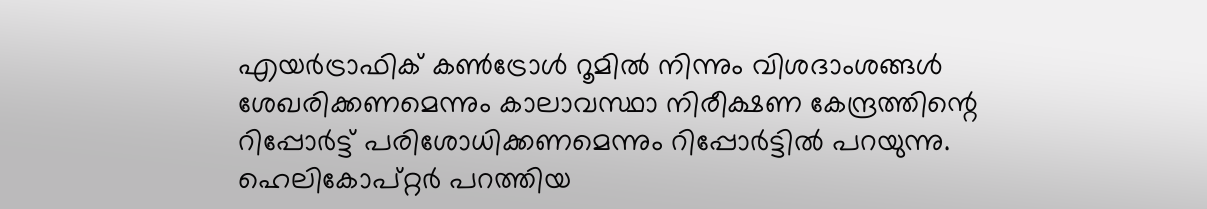എയര്‍ട്രാഫിക് കണ്‍ട്രോള്‍ റൂമില്‍ നിന്നും വിശദാംശങ്ങള്‍ ശേഖരിക്കണമെന്നും കാലാവസ്ഥാ നിരീക്ഷണ കേന്ദ്രത്തിന്റെ റിപ്പോര്‍ട്ട് പരിശോധിക്കണമെന്നും റിപ്പോര്‍ട്ടില്‍ പറയുന്നു. ഹെലികോപ്റ്റര്‍ പറത്തിയ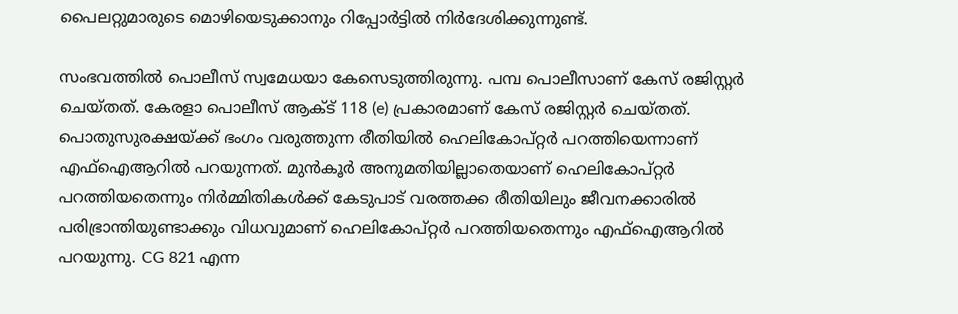പൈലറ്റുമാരുടെ മൊഴിയെടുക്കാനും റിപ്പോര്‍ട്ടില്‍ നിർദേശിക്കുന്നുണ്ട്.

സംഭവത്തില്‍ പൊലീസ് സ്വമേധയാ കേസെടുത്തിരുന്നു. പമ്പ പൊലീസാണ് കേസ് രജിസ്റ്റര്‍ ചെയ്തത്. കേരളാ പൊലീസ് ആക്ട് 118 (e) പ്രകാരമാണ് കേസ് രജിസ്റ്റര്‍ ചെയ്തത്. പൊതുസുരക്ഷയ്ക്ക് ഭംഗം വരുത്തുന്ന രീതിയില്‍ ഹെലികോപ്റ്റര്‍ പറത്തിയെന്നാണ് എഫ്ഐആറില്‍ പറയുന്നത്. മുന്‍കൂര്‍ അനുമതിയില്ലാതെയാണ് ഹെലികോപ്റ്റര്‍ പറത്തിയതെന്നും നിര്‍മ്മിതികള്‍ക്ക് കേടുപാട് വരത്തക്ക രീതിയിലും ജീവനക്കാരില്‍ പരിഭ്രാന്തിയുണ്ടാക്കും വിധവുമാണ് ഹെലികോപ്റ്റര്‍ പറത്തിയതെന്നും എഫ്ഐആറില്‍ പറയുന്നു. CG 821 എന്ന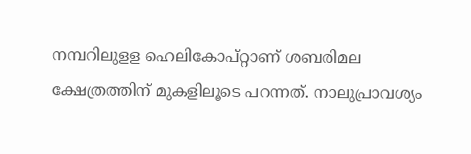നമ്പറിലുളള ഹെലികോപ്റ്റാണ് ശബരിമല ക്ഷേത്രത്തിന് മുകളിലൂടെ പറന്നത്. നാലുപ്രാവശ്യം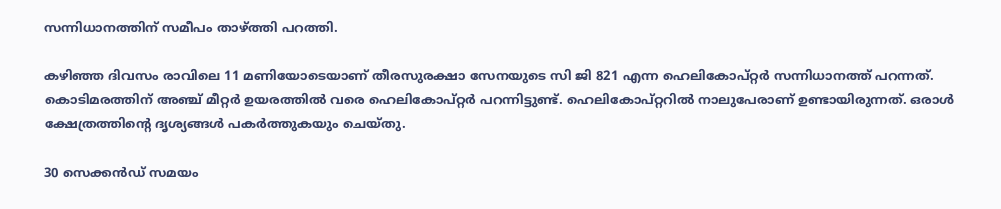സന്നിധാനത്തിന് സമീപം താഴ്ത്തി പറത്തി.

കഴിഞ്ഞ ദിവസം രാവിലെ 11 മണിയോടെയാണ് തീരസുരക്ഷാ സേനയുടെ സി ജി 821 എന്ന ഹെലികോപ്റ്റര്‍ സന്നിധാനത്ത് പറന്നത്. കൊടിമരത്തിന് അഞ്ച് മീറ്റര്‍ ഉയരത്തില്‍ വരെ ഹെലികോപ്റ്റര്‍ പറന്നിട്ടുണ്ട്. ഹെലികോപ്റ്ററില്‍ നാലുപേരാണ് ഉണ്ടായിരുന്നത്. ഒരാള്‍ ക്ഷേത്രത്തിന്റെ ദൃശ്യങ്ങള്‍ പകര്‍ത്തുകയും ചെയ്തു.

30 സെക്കന്‍ഡ് സമയം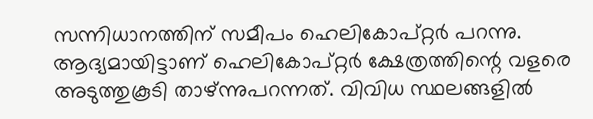സന്നിധാനത്തിന് സമീപം ഹെലികോപ്റ്റര്‍ പറന്നു. ആദ്യമായിട്ടാണ് ഹെലികോപ്റ്റര്‍ ക്ഷേത്രത്തിന്റെ വളരെ അടുത്തുകൂടി താഴ്ന്നുപറന്നത്. വിവിധ സ്ഥലങ്ങളില്‍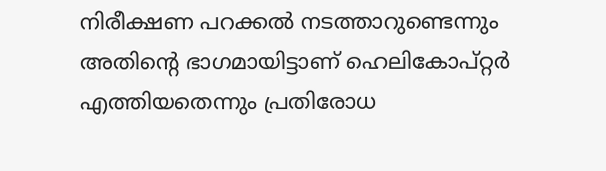നിരീക്ഷണ പറക്കല്‍ നടത്താറുണ്ടെന്നും അതിന്റെ ഭാഗമായിട്ടാണ് ഹെലികോപ്റ്റര്‍ എത്തിയതെന്നും പ്രതിരോധ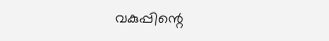വകുപ്പിന്റെ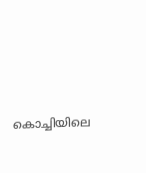കൊച്ചിയിലെ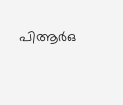പിആര്‍ഒ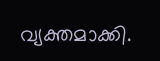വ്യക്തമാക്കി.